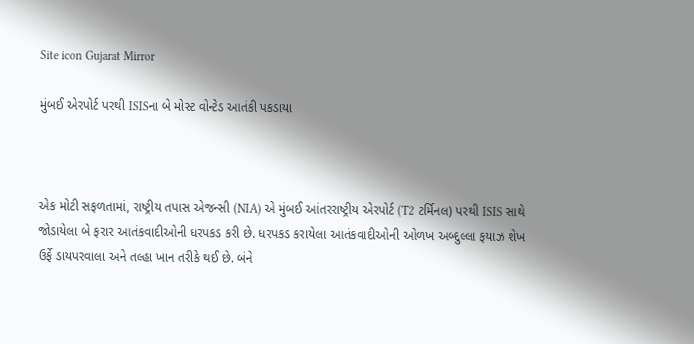Site icon Gujarat Mirror

મુંબઈ એરપોર્ટ પરથી ISISના બે મોસ્ટ વોન્ટેડ આતંકી પકડાયા



એક મોટી સફળતામાં, રાષ્ટ્રીય તપાસ એજન્સી (NIA) એ મુંબઈ આંતરરાષ્ટ્રીય એરપોર્ટ (T2 ટર્મિનલ) પરથી ISIS સાથે જોડાયેલા બે ફરાર આતંકવાદીઓની ધરપકડ કરી છે. ધરપકડ કરાયેલા આતંકવાદીઓની ઓળખ અબ્દુલ્લા ફયાઝ શેખ ઉર્ફે ડાયપરવાલા અને તલ્હા ખાન તરીકે થઈ છે. બંને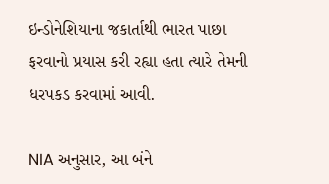ઇન્ડોનેશિયાના જકાર્તાથી ભારત પાછા ફરવાનો પ્રયાસ કરી રહ્યા હતા ત્યારે તેમની ધરપકડ કરવામાં આવી.

NIA અનુસાર, આ બંને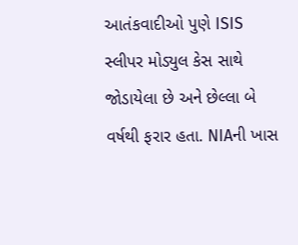આતંકવાદીઓ પુણે ISIS સ્લીપર મોડ્યુલ કેસ સાથે જોડાયેલા છે અને છેલ્લા બે વર્ષથી ફરાર હતા. NIAની ખાસ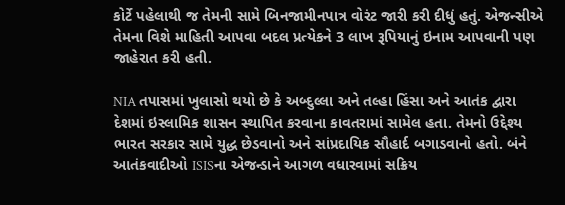કોર્ટે પહેલાથી જ તેમની સામે બિનજામીનપાત્ર વોરંટ જારી કરી દીધું હતું. એજન્સીએ તેમના વિશે માહિતી આપવા બદલ પ્રત્યેકને 3 લાખ રૂપિયાનું ઇનામ આપવાની પણ જાહેરાત કરી હતી.

NIA તપાસમાં ખુલાસો થયો છે કે અબ્દુલ્લા અને તલ્હા હિંસા અને આતંક દ્વારા દેશમાં ઇસ્લામિક શાસન સ્થાપિત કરવાના કાવતરામાં સામેલ હતા. તેમનો ઉદ્દેશ્ય ભારત સરકાર સામે યુદ્ધ છેડવાનો અને સાંપ્રદાયિક સૌહાર્દ બગાડવાનો હતો. બંને આતંકવાદીઓ ISISના એજન્ડાને આગળ વધારવામાં સક્રિય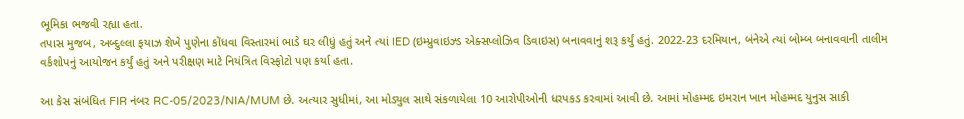ભૂમિકા ભજવી રહ્યા હતા.
તપાસ મુજબ, અબ્દુલ્લા ફયાઝ શેખે પુણેના કોંધવા વિસ્તારમાં ભાડે ઘર લીધું હતું અને ત્યાં IED (ઇમ્પ્રુવાઇઝ્ડ એક્સપ્લોઝિવ ડિવાઇસ) બનાવવાનું શરૂ કર્યું હતું. 2022-23 દરમિયાન, બંનેએ ત્યાં બોમ્બ બનાવવાની તાલીમ વર્કશોપનું આયોજન કર્યું હતું અને પરીક્ષણ માટે નિયંત્રિત વિસ્ફોટો પણ કર્યા હતા.

આ કેસ સંબંધિત FIR નંબર RC-05/2023/NIA/MUM છે. અત્યાર સુધીમાં, આ મોડ્યુલ સાથે સંકળાયેલા 10 આરોપીઓની ધરપકડ કરવામાં આવી છે. આમાં મોહમ્મદ ઇમરાન ખાન મોહમ્મદ યુનુસ સાકી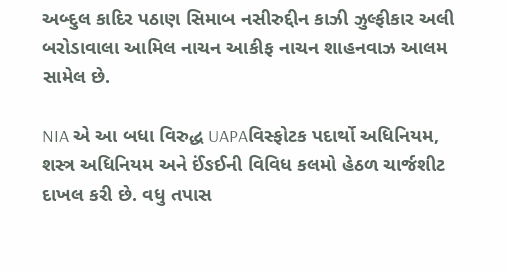અબ્દુલ કાદિર પઠાણ સિમાબ નસીરુદ્દીન કાઝી ઝુલ્ફીકાર અલી બરોડાવાલા આમિલ નાચન આકીફ નાચન શાહનવાઝ આલમ સામેલ છે.

NIA એ આ બધા વિરુદ્ધ UAPAવિસ્ફોટક પદાર્થો અધિનિયમ, શસ્ત્ર અધિનિયમ અને ઈંઙઈની વિવિધ કલમો હેઠળ ચાર્જશીટ દાખલ કરી છે. વધુ તપાસ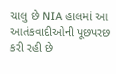ચાલુ છે NIA હાલમાં આ આતંકવાદીઓની પૂછપરછ કરી રહી છે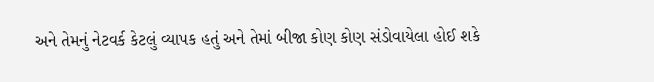અને તેમનું નેટવર્ક કેટલું વ્યાપક હતું અને તેમાં બીજા કોણ કોણ સંડોવાયેલા હોઈ શકે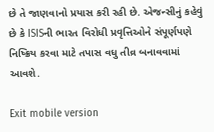છે તે જાણવાનો પ્રયાસ કરી રહી છે. એજન્સીનું કહેવું છે કે ISISની ભારત વિરોધી પ્રવૃત્તિઓને સંપૂર્ણપણે નિષ્ક્રિય કરવા માટે તપાસ વધુ તીવ્ર બનાવવામાં આવશે.

Exit mobile version